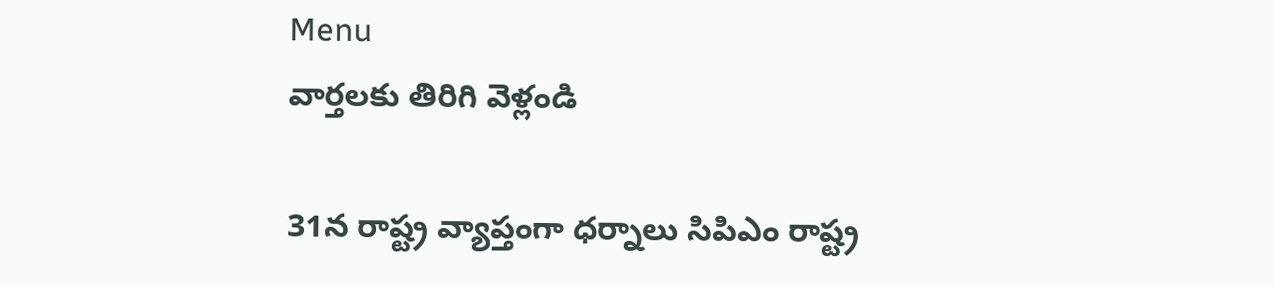Menu
వార్తలకు తిరిగి వెళ్లండి

31న రాష్ట్ర వ్యాప్తంగా ధర్నాలు సిపిఎం రాష్ట్ర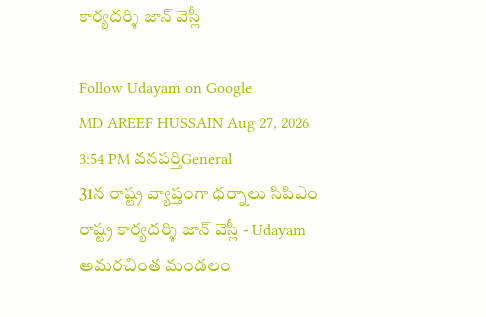కార్యదర్శి జాన్ వెస్లీ

Follow Udayam on Google
MD AREEF HUSSAIN Aug 27, 2026 3:54 PM వనపర్తిGeneral
31న రాష్ట్ర వ్యాప్తంగా ధర్నాలు సిపిఎం రాష్ట్ర కార్యదర్శి జాన్ వెస్లీ - Udayam
అమరచింత మండలం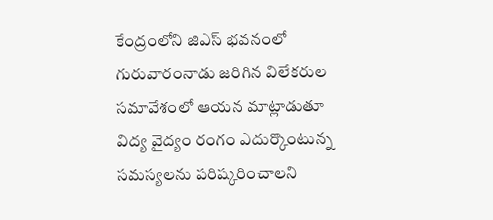కేంద్రంలోని జిఎస్ భవనంలో గురువారంనాడు జరిగిన విలేకరుల సమావేశంలో ఆయన మాట్లాడుతూ విద్య వైద్యం రంగం ఎదుర్కొంటున్న సమస్యలను పరిష్కరించాలని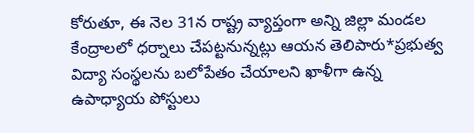కోరుతూ, ఈ నెల 31న రాష్ట్ర వ్యాప్తంగా అన్ని జిల్లా మండల కేంద్రాలలో ధర్నాలు చేపట్టనున్నట్లు ఆయన తెలిపారు*ప్రభుత్వ విద్యా సంస్థలను బలోపేతం చేయాలని ఖాళీగా ఉన్న ఉపాధ్యాయ పోస్టులు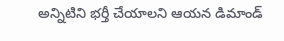అన్నిటిని భర్తీ చేయాలని ఆయన డిమాండ్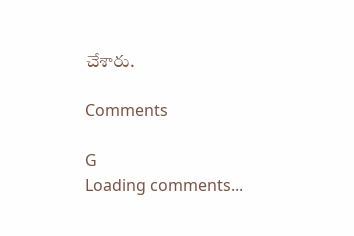చేశారు.

Comments

G
Loading comments...